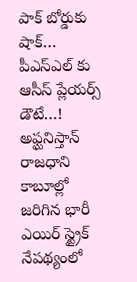పాక్ బోర్డుకు షాక్… పీఎస్ఎల్ కు ఆసీస్ ప్లేయర్స్ డౌటే…!
అఫ్ఘనిస్తాన్ రాజధాని కాబూల్లో జరిగిన భారీ ఎయిర్ స్ట్రైక్ నేపథ్యంలో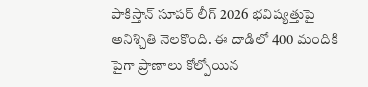పాకిస్తాన్ సూపర్ లీగ్ 2026 భవిష్యత్తుపై అనిశ్చితి నెలకొంది. ఈ దాడిలో 400 మందికి పైగా ప్రాణాలు కోల్పోయిన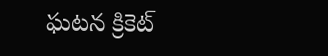ఘటన క్రికెట్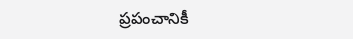ప్రపంచానికీ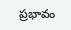ప్రభావం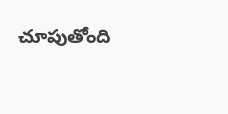చూపుతోంది